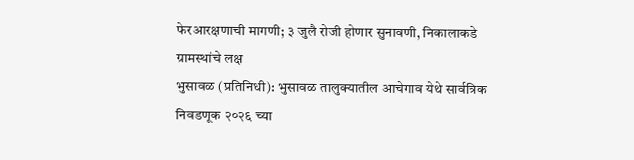फेरआरक्षणाची मागणी; ३ जुलै रोजी होणार सुनावणी, निकालाकडे ग्रामस्थांचे लक्ष
भुसावळ (प्रतिनिधी): भुसावळ तालुक्यातील आचेगाव येथे सार्वत्रिक निवडणूक २०२६ च्या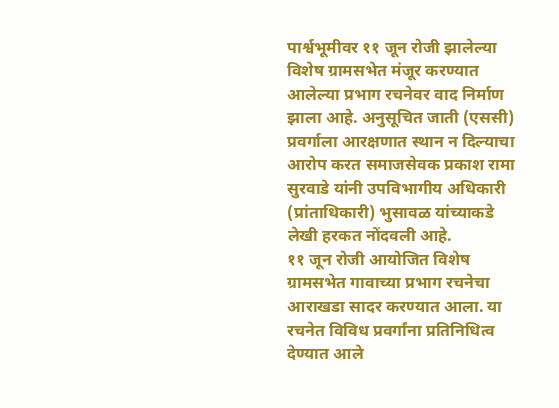पार्श्वभूमीवर ११ जून रोजी झालेल्या विशेष ग्रामसभेत मंजूर करण्यात आलेल्या प्रभाग रचनेवर वाद निर्माण झाला आहे. अनुसूचित जाती (एससी) प्रवर्गाला आरक्षणात स्थान न दिल्याचा आरोप करत समाजसेवक प्रकाश रामा सुरवाडे यांनी उपविभागीय अधिकारी (प्रांताधिकारी) भुसावळ यांच्याकडे लेखी हरकत नोंदवली आहे.
११ जून रोजी आयोजित विशेष ग्रामसभेत गावाच्या प्रभाग रचनेचा आराखडा सादर करण्यात आला. या रचनेत विविध प्रवर्गांना प्रतिनिधित्व देण्यात आले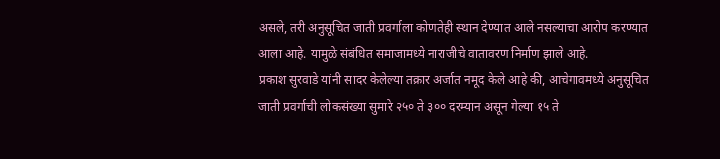असले, तरी अनुसूचित जाती प्रवर्गाला कोणतेही स्थान देण्यात आले नसल्याचा आरोप करण्यात आला आहे. यामुळे संबंधित समाजामध्ये नाराजीचे वातावरण निर्माण झाले आहे.
प्रकाश सुरवाडे यांनी सादर केलेल्या तक्रार अर्जात नमूद केले आहे की, आचेगावमध्ये अनुसूचित जाती प्रवर्गाची लोकसंख्या सुमारे २५० ते ३०० दरम्यान असून गेल्या १५ ते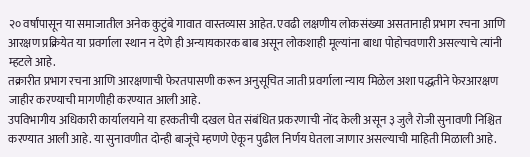२० वर्षांपासून या समाजातील अनेक कुटुंबे गावात वास्तव्यास आहेत. एवढी लक्षणीय लोकसंख्या असतानाही प्रभाग रचना आणि आरक्षण प्रक्रियेत या प्रवर्गाला स्थान न देणे ही अन्यायकारक बाब असून लोकशाही मूल्यांना बाधा पोहोचवणारी असल्याचे त्यांनी म्हटले आहे.
तक्रारीत प्रभाग रचना आणि आरक्षणाची फेरतपासणी करून अनुसूचित जाती प्रवर्गाला न्याय मिळेल अशा पद्धतीने फेरआरक्षण जाहीर करण्याची मागणीही करण्यात आली आहे.
उपविभागीय अधिकारी कार्यालयाने या हरकतीची दखल घेत संबंधित प्रकरणाची नोंद केली असून ३ जुलै रोजी सुनावणी निश्चित करण्यात आली आहे. या सुनावणीत दोन्ही बाजूंचे म्हणणे ऐकून पुढील निर्णय घेतला जाणार असल्याची माहिती मिळाली आहे.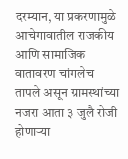दरम्यान, या प्रकरणामुळे आचेगावातील राजकीय आणि सामाजिक वातावरण चांगलेच तापले असून ग्रामस्थांच्या नजरा आता ३ जुलै रोजी होणाऱ्या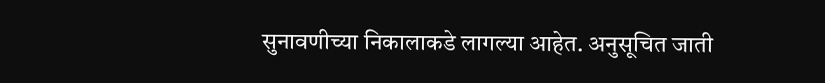सुनावणीच्या निकालाकडे लागल्या आहेत. अनुसूचित जाती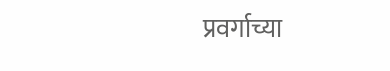प्रवर्गाच्या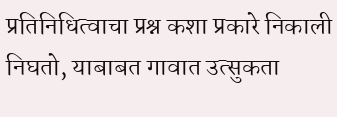प्रतिनिधित्वाचा प्रश्न कशा प्रकारे निकाली निघतो, याबाबत गावात उत्सुकता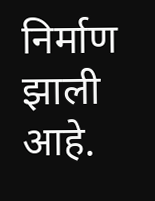निर्माण झाली आहे.